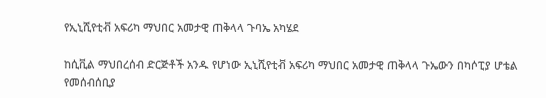የኢኒሺየቲቭ አፍሪካ ማህበር አመታዊ ጠቅላላ ጉባኤ አካሄደ

ከሲቪል ማህበረሰብ ድርጅቶች አንዱ የሆነው ኢኒሺየቲቭ አፍሪካ ማህበር አመታዊ ጠቅላላ ጉኤውን በካሶፒያ ሆቴል የመሰብሰቢያ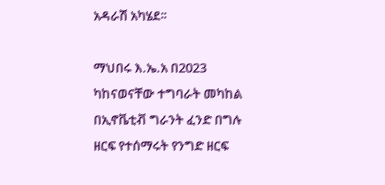አዳራሽ አካሄደ፡፡

ማህበሩ እ.ኤ.አ በ2023 ካከናወናቸው ተግባራት መካከል በኢኖቬቲቭ ግራንት ፈንድ በግሉ ዘርፍ የተሰማሩት የንግድ ዘርፍ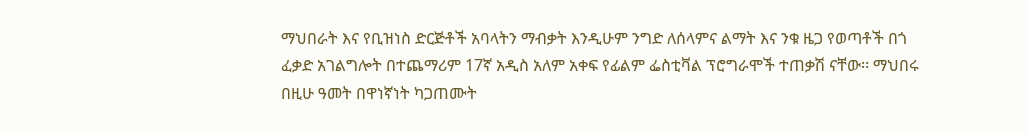ማህበራት እና የቢዝነስ ድርጅቶች አባላትን ማብቃት እንዲሁም ንግድ ለሰላምና ልማት እና ንቁ ዜጋ የወጣቶች በጎ ፈቃድ አገልግሎት በተጨማሪም 17ኛ አዲስ አለም አቀፍ የፊልም ፌስቲቫል ፕሮግራሞች ተጠቃሽ ናቸው፡፡ ማህበሩ በዚሁ ዓመት በዋነኛነት ካጋጠሙት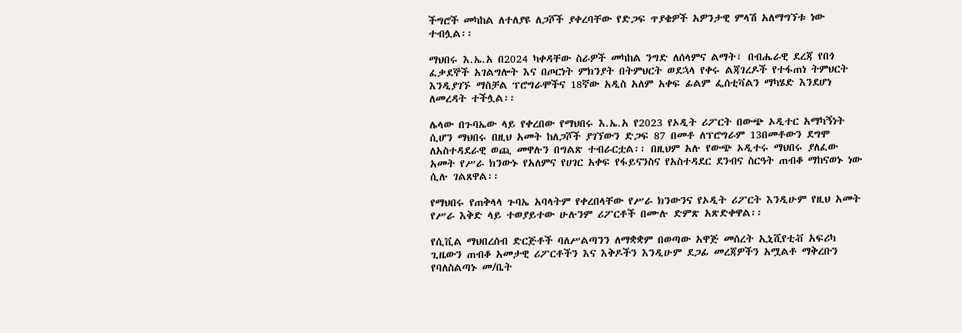ችግሮች መካከል ለተለያዩ ለጋሾች ያቀረባቸው የድጋፍ ጥያቄዎች አዎንታዊ ምላሽ አለማግኘቱ ነው ተብሏል፡፡

ማህበሩ እ.ኤ.አ በ2024 ካቀዳቸው ስራዎች መካከል ንግድ ለሰላምና ልማት፣ በብሔራዊ ደረጃ የበጎ ፈቃደኞች አገልግሎት እና በጦርነት ምክንያት በትምህርት ወደኋላ የቀሩ ልጃገረዶች የተፋጠነ ትምህርት እንዲያገኙ ማስቻል ፕሮግራሞችና 18ኛው አዲስ አለም አቀፍ ፊልም ፌሰቲቫልን ማካሄድ እንደሆነ ለመረዳት ተችሏል፡፡

ሌላው በጉባኤው ላይ የቀረበው የማህበሩ እ.ኤ.አ የ2023 የኦዲት ሪፖርት በውጭ ኦዲተር አማካኝነት ሲሆን ማህበሩ በዚህ አመት ከለጋሾች ያገኘውን ድጋፍ 87 በመቶ ለፕሮግራም 13በመቶውን ደግሞ ለአስተዳደራዊ ወጪ መዋሉን በግልጽ ተብራርቷል፡፡ በዚህም አሉ የውጭ ኦዲተሩ ማህበሩ ያለፈው አመት የሥራ ክንውኑ የአለምና የሀገር አቀፍ የፋይናንስና የአስተዳደር ደንብና ስርዓት ጠብቆ ማከናወኑ ነው ሲሉ ገልጸዋል፡፡

የማህበሩ የጠቅላላ ጉባኤ አባላትም የቀረበላቸው የሥራ ክንውንና የኦዲት ሪፖርት እንዲሁም የዚህ አመት የሥራ እቅድ ላይ ተወያይተው ሁሉንም ሪፖርቶች በሙሉ ድምጽ አጽድቀዋል፡፡

የሲቪል ማህበረሰብ ድርጅቶች ባለሥልጣንን ለማቋቋም በወጣው አዋጅ መሰረት ኢኒሺየቲቭ አፍሪካ ጊዜውን ጠብቆ አመታዊ ሪፖርቶችን እና እቅዶችን እንዲሁም ደጋፊ መረጃዎችን አሟልቶ ማቅረቡን የባለስልጣኑ መ/ቤት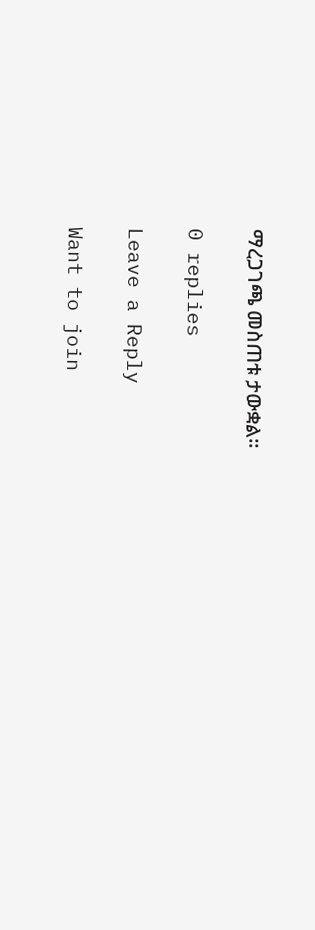ማረጋገጫ መስጠቱ ታውቋል፡፡

0 replies

Leave a Reply

Want to join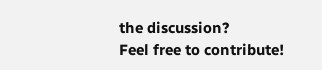the discussion?
Feel free to contribute!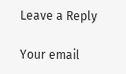Leave a Reply

Your email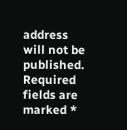address will not be published. Required fields are marked *